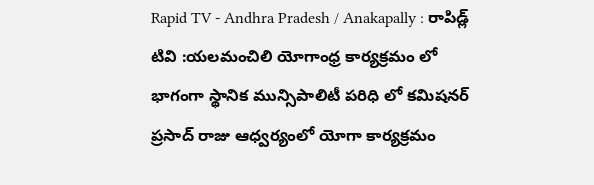Rapid TV - Andhra Pradesh / Anakapally : రాపిడ్ల్ టివి :యలమంచిలి యోగాంధ్ర కార్యక్రమం లో భాగంగా స్థానిక మున్సిపాలిటీ పరిధి లో కమిషనర్ ప్రసాద్ రాజు ఆధ్వర్యంలో యోగా కార్యక్రమం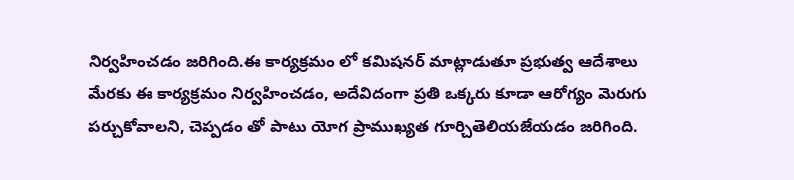నిర్వహించడం జరిగింది.ఈ కార్యక్రమం లో కమిషనర్ మాట్లాడుతూ ప్రభుత్వ ఆదేశాలు మేరకు ఈ కార్యక్రమం నిర్వహించడం, అదేవిదంగా ప్రతి ఒక్కరు కూడా ఆరోగ్యం మెరుగు పర్చుకోవాలని, చెప్పడం తో పాటు యోగ ప్రాముఖ్యత గూర్చితెలియజేయడం జరిగింది.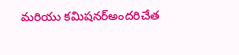మరియు కమిషనర్అందరిచేత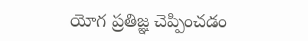యోగ ప్రతిజ్ఞ చెప్పించడం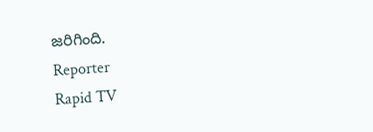జరిగింది.
Reporter
Rapid TV